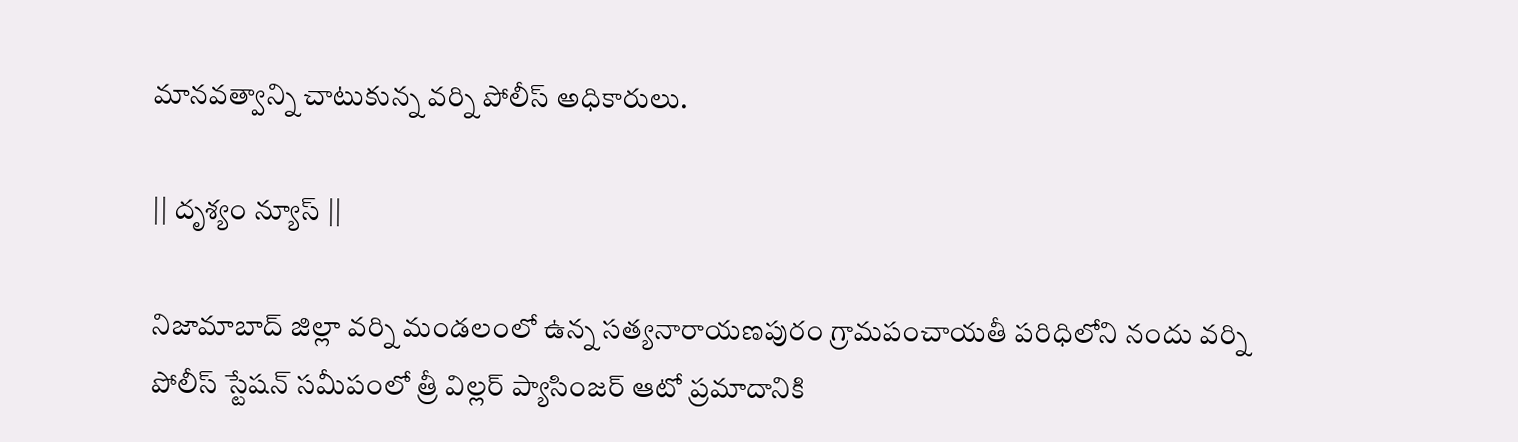మానవత్వాన్ని చాటుకున్న వర్ని పోలీస్ అధికారులు.

|| దృశ్యం న్యూస్ ||

నిజామాబాద్ జిల్లా వర్ని మండలంలో ఉన్న సత్యనారాయణపురం గ్రామపంచాయతీ పరిధిలోని నందు వర్ని పోలీస్ స్టేషన్ సమీపంలో త్రీ విల్లర్ ప్యాసింజర్ ఆటో ప్రమాదానికి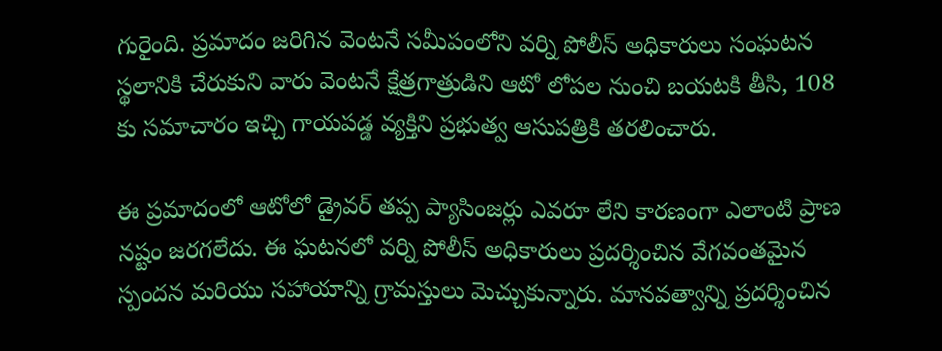గురైంది. ప్రమాదం జరిగిన వెంటనే సమీపంలోని వర్ని పోలీస్ అధికారులు సంఘటన స్థలానికి చేరుకుని వారు వెంటనే క్షేత్రగాత్రుడిని ఆటో లోపల నుంచి బయటకి తీసి, 108 కు సమాచారం ఇచ్చి గాయపడ్డ వ్యక్తిని ప్రభుత్వ ఆసుపత్రికి తరలించారు.

ఈ ప్రమాదంలో ఆటోలో డ్రైవర్ తప్ప ప్యాసింజర్లు ఎవరూ లేని కారణంగా ఎలాంటి ప్రాణ నష్టం జరగలేదు. ఈ ఘటనలో వర్ని పోలీస్ అధికారులు ప్రదర్శించిన వేగవంతమైన స్పందన మరియు సహాయాన్ని గ్రామస్తులు మెచ్చుకున్నారు. మానవత్వాన్ని ప్రదర్శించిన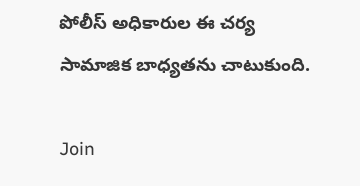పోలీస్ అధికారుల ఈ చర్య సామాజిక బాధ్యతను చాటుకుంది.

Join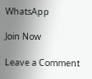WhatsApp

Join Now

Leave a Comment